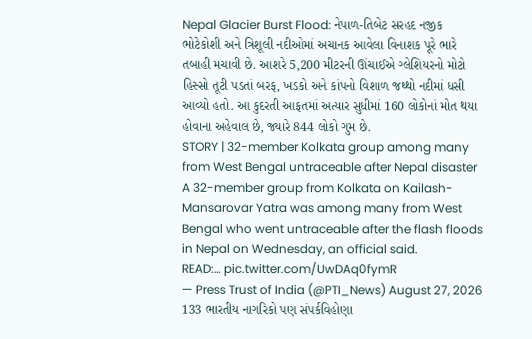Nepal Glacier Burst Flood: નેપાળ-તિબેટ સરહદ નજીક ભોટેકોશી અને ત્રિશૂલી નદીઓમાં અચાનક આવેલા વિનાશક પૂરે ભારે તબાહી મચાવી છે. આશરે 5,200 મીટરની ઊંચાઈએ ગ્લેશિયરનો મોટો હિસ્સો તૂટી પડતાં બરફ, ખડકો અને કાંપનો વિશાળ જથ્થો નદીમાં ધસી આવ્યો હતો. આ કુદરતી આફતમાં અત્યાર સુધીમાં 160 લોકોનાં મોત થયા હોવાના અહેવાલ છે, જ્યારે 844 લોકો ગુમ છે.
STORY | 32-member Kolkata group among many from West Bengal untraceable after Nepal disaster
A 32-member group from Kolkata on Kailash-Mansarovar Yatra was among many from West Bengal who went untraceable after the flash floods in Nepal on Wednesday, an official said.
READ:… pic.twitter.com/UwDAq0fymR
— Press Trust of India (@PTI_News) August 27, 2026
133 ભારતીય નાગરિકો પણ સંપર્કવિહોણા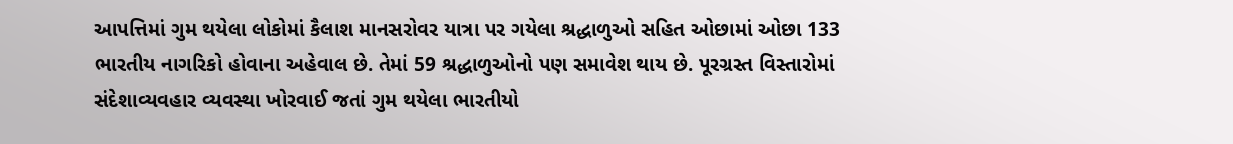આપત્તિમાં ગુમ થયેલા લોકોમાં કૈલાશ માનસરોવર યાત્રા પર ગયેલા શ્રદ્ધાળુઓ સહિત ઓછામાં ઓછા 133 ભારતીય નાગરિકો હોવાના અહેવાલ છે. તેમાં 59 શ્રદ્ધાળુઓનો પણ સમાવેશ થાય છે. પૂરગ્રસ્ત વિસ્તારોમાં સંદેશાવ્યવહાર વ્યવસ્થા ખોરવાઈ જતાં ગુમ થયેલા ભારતીયો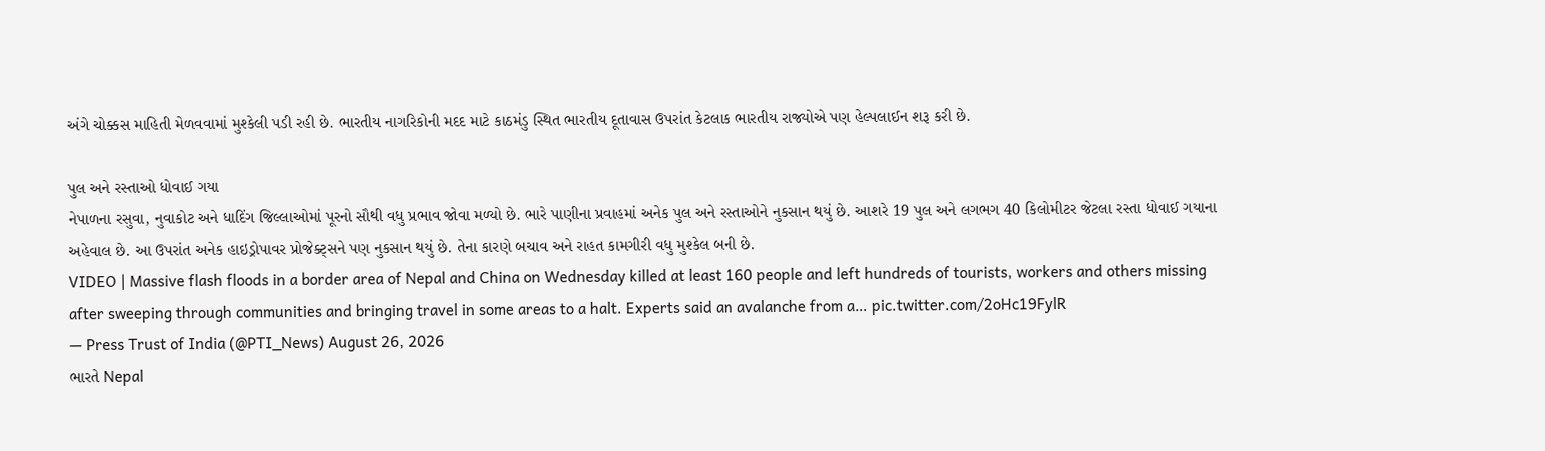અંગે ચોક્કસ માહિતી મેળવવામાં મુશ્કેલી પડી રહી છે. ભારતીય નાગરિકોની મદદ માટે કાઠમંડુ સ્થિત ભારતીય દૂતાવાસ ઉપરાંત કેટલાક ભારતીય રાજ્યોએ પણ હેલ્પલાઈન શરૂ કરી છે.

પુલ અને રસ્તાઓ ધોવાઈ ગયા
નેપાળના રસુવા, નુવાકોટ અને ધાદિંગ જિલ્લાઓમાં પૂરનો સૌથી વધુ પ્રભાવ જોવા મળ્યો છે. ભારે પાણીના પ્રવાહમાં અનેક પુલ અને રસ્તાઓને નુકસાન થયું છે. આશરે 19 પુલ અને લગભગ 40 કિલોમીટર જેટલા રસ્તા ધોવાઈ ગયાના અહેવાલ છે. આ ઉપરાંત અનેક હાઇડ્રોપાવર પ્રોજેક્ટ્સને પણ નુકસાન થયું છે. તેના કારણે બચાવ અને રાહત કામગીરી વધુ મુશ્કેલ બની છે.
VIDEO | Massive flash floods in a border area of Nepal and China on Wednesday killed at least 160 people and left hundreds of tourists, workers and others missing after sweeping through communities and bringing travel in some areas to a halt. Experts said an avalanche from a… pic.twitter.com/2oHc19FylR
— Press Trust of India (@PTI_News) August 26, 2026
ભારતે Nepal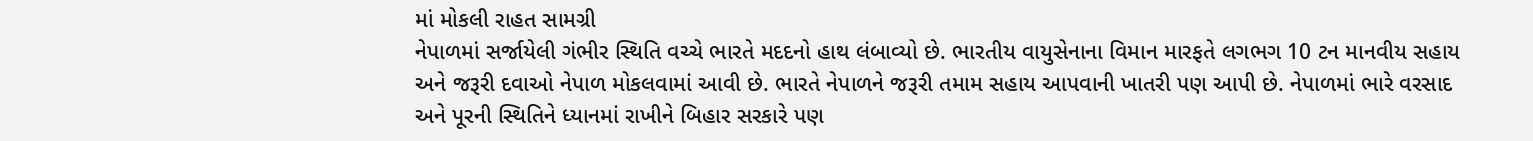માં મોકલી રાહત સામગ્રી
નેપાળમાં સર્જાયેલી ગંભીર સ્થિતિ વચ્ચે ભારતે મદદનો હાથ લંબાવ્યો છે. ભારતીય વાયુસેનાના વિમાન મારફતે લગભગ 10 ટન માનવીય સહાય અને જરૂરી દવાઓ નેપાળ મોકલવામાં આવી છે. ભારતે નેપાળને જરૂરી તમામ સહાય આપવાની ખાતરી પણ આપી છે. નેપાળમાં ભારે વરસાદ અને પૂરની સ્થિતિને ધ્યાનમાં રાખીને બિહાર સરકારે પણ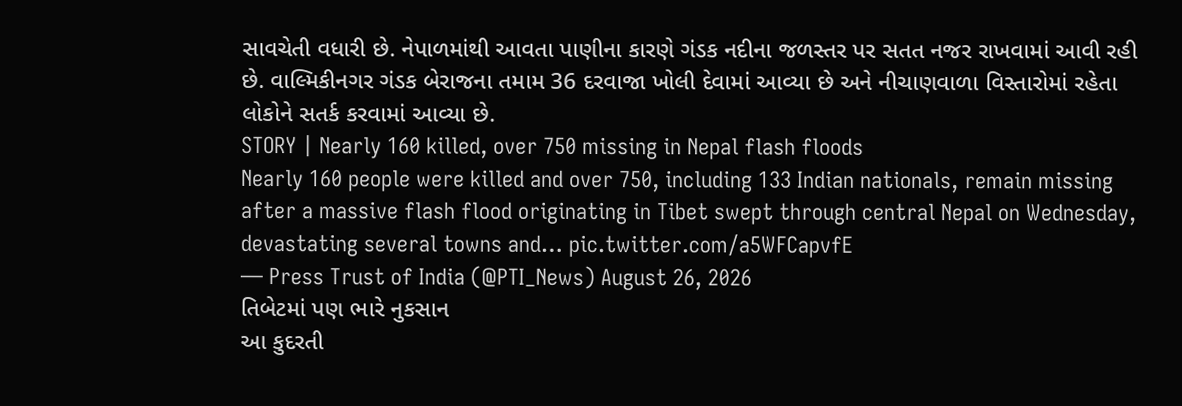સાવચેતી વધારી છે. નેપાળમાંથી આવતા પાણીના કારણે ગંડક નદીના જળસ્તર પર સતત નજર રાખવામાં આવી રહી છે. વાલ્મિકીનગર ગંડક બેરાજના તમામ 36 દરવાજા ખોલી દેવામાં આવ્યા છે અને નીચાણવાળા વિસ્તારોમાં રહેતા લોકોને સતર્ક કરવામાં આવ્યા છે.
STORY | Nearly 160 killed, over 750 missing in Nepal flash floods
Nearly 160 people were killed and over 750, including 133 Indian nationals, remain missing after a massive flash flood originating in Tibet swept through central Nepal on Wednesday, devastating several towns and… pic.twitter.com/a5WFCapvfE
— Press Trust of India (@PTI_News) August 26, 2026
તિબેટમાં પણ ભારે નુકસાન
આ કુદરતી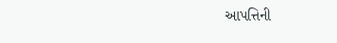આપત્તિની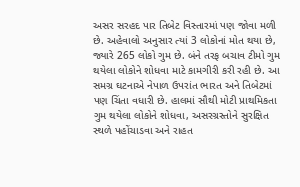અસર સરહદ પાર તિબેટ વિસ્તારમાં પણ જોવા મળી છે. અહેવાલો અનુસાર ત્યાં 3 લોકોનાં મોત થયા છે, જ્યારે 265 લોકો ગુમ છે. બંને તરફ બચાવ ટીમો ગુમ થયેલા લોકોને શોધવા માટે કામગીરી કરી રહી છે. આ સમગ્ર ઘટનાએ નેપાળ ઉપરાંત ભારત અને તિબેટમાં પણ ચિંતા વધારી છે. હાલમાં સૌથી મોટી પ્રાથમિકતા ગુમ થયેલા લોકોને શોધવા, અસરગ્રસ્તોને સુરક્ષિત સ્થળે પહોંચાડવા અને રાહત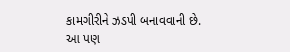કામગીરીને ઝડપી બનાવવાની છે.
આ પણ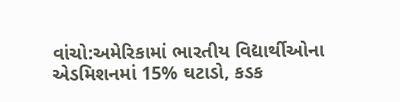વાંચો:અમેરિકામાં ભારતીય વિદ્યાર્થીઓના એડમિશનમાં 15% ઘટાડો, કડક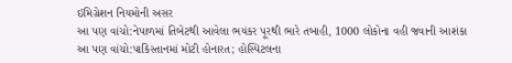ઇમિગ્રેશન નિયમોની અસર
આ પણ વાંચો:નેપાળમાં તિબેટથી આવેલા ભયંકર પૂરથી ભારે તબાહી, 1000 લોકોના વહી જવાની આશંકા
આ પણ વાંચો:પાકિસ્તાનમાં મોટી હોનારત; હોસ્પિટલના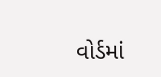વોર્ડમાં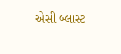એસી બ્લાસ્ટ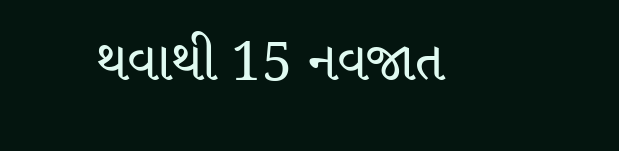થવાથી 15 નવજાત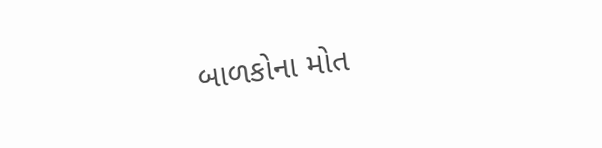બાળકોના મોત